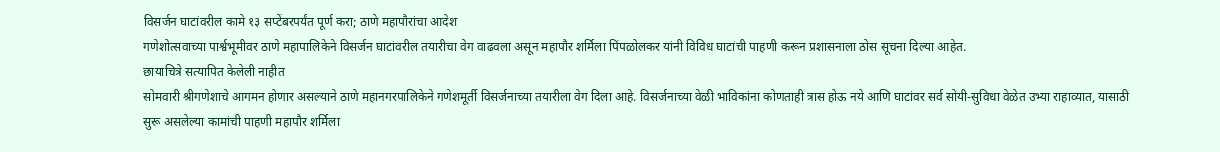विसर्जन घाटांवरील कामे १३ सप्टेंबरपर्यंत पूर्ण करा; ठाणे महापौरांचा आदेश
गणेशोत्सवाच्या पार्श्वभूमीवर ठाणे महापालिकेने विसर्जन घाटांवरील तयारीचा वेग वाढवला असून महापौर शर्मिला पिंपळोलकर यांनी विविध घाटांची पाहणी करून प्रशासनाला ठोस सूचना दिल्या आहेत.
छायाचित्रे सत्यापित केलेली नाहीत
सोमवारी श्रीगणेशाचे आगमन होणार असल्याने ठाणे महानगरपालिकेने गणेशमूर्ती विसर्जनाच्या तयारीला वेग दिला आहे. विसर्जनाच्या वेळी भाविकांना कोणताही त्रास होऊ नये आणि घाटांवर सर्व सोयी-सुविधा वेळेत उभ्या राहाव्यात, यासाठी सुरू असलेल्या कामांची पाहणी महापौर शर्मिला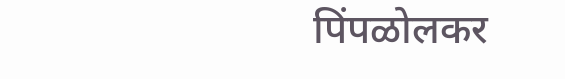पिंपळोलकर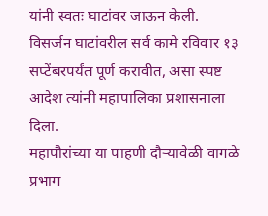यांनी स्वतः घाटांवर जाऊन केली. विसर्जन घाटांवरील सर्व कामे रविवार १३ सप्टेंबरपर्यंत पूर्ण करावीत, असा स्पष्ट आदेश त्यांनी महापालिका प्रशासनाला दिला.
महापौरांच्या या पाहणी दौऱ्यावेळी वागळे प्रभाग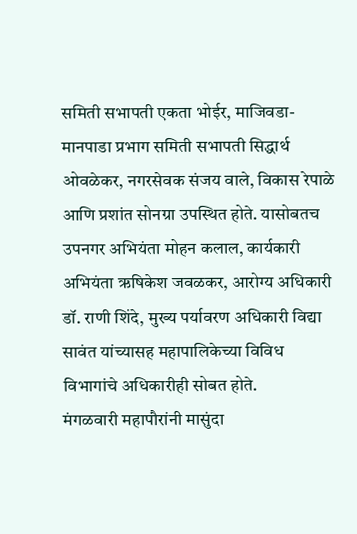समिती सभापती एकता भोईर, माजिवडा-मानपाडा प्रभाग समिती सभापती सिद्धार्थ ओवळेकर, नगरसेवक संजय वाले, विकास रेपाळे आणि प्रशांत सोनग्रा उपस्थित होते. यासोबतच उपनगर अभियंता मोहन कलाल, कार्यकारी अभियंता ऋषिकेश जवळकर, आरोग्य अधिकारी डॉ. राणी शिंदे, मुख्य पर्यावरण अधिकारी विद्या सावंत यांच्यासह महापालिकेच्या विविध विभागांचे अधिकारीही सोबत होते.
मंगळवारी महापौरांनी मासुंदा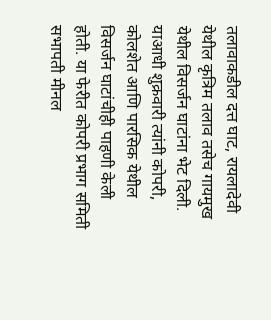तलावाकडील दत्त घाट, रायलादेवी येथील कृत्रिम तलाव तसेच गायमुख येथील विसर्जन घाटांना भेट दिली. याआधी शुक्रवारी त्यांनी कोपरी, कोलशेत आणि पारसिक येथील विसर्जन घाटांचीही पाहणी केली होती. या फेरीत कोपरी प्रभाग समिती सभापती मीनल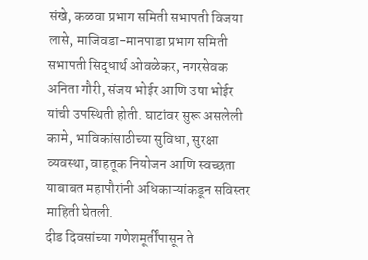संखे, कळवा प्रभाग समिती सभापती विजया लासे, माजिवडा-मानपाडा प्रभाग समिती सभापती सिद्धार्थ ओवळेकर, नगरसेवक अनिता गौरी, संजय भोईर आणि उषा भोईर यांची उपस्थिती होती. घाटांवर सुरू असलेली कामे, भाविकांसाठीच्या सुविधा, सुरक्षा व्यवस्था, वाहतूक नियोजन आणि स्वच्छता याबाबत महापौरांनी अधिकाऱ्यांकडून सविस्तर माहिती घेतली.
दीड दिवसांच्या गणेशमूर्तींपासून ते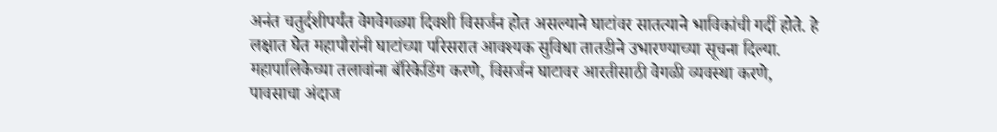अनंत चतुर्दशीपर्यंत वेगवेगळ्या दिवशी विसर्जन होत असल्याने घाटांवर सातत्याने भाविकांची गर्दी होते. हे लक्षात घेत महापौरांनी घाटांच्या परिसरात आवश्यक सुविधा तातडीने उभारण्याच्या सूचना दिल्या. महापालिकेच्या तलावांना बॅरिकेडिंग करणे, विसर्जन घाटावर आरतीसाठी वेगळी व्यवस्था करणे, पावसाचा अंदाज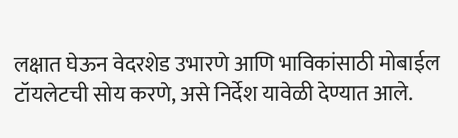लक्षात घेऊन वेदरशेड उभारणे आणि भाविकांसाठी मोबाईल टॉयलेटची सोय करणे, असे निर्देश यावेळी देण्यात आले.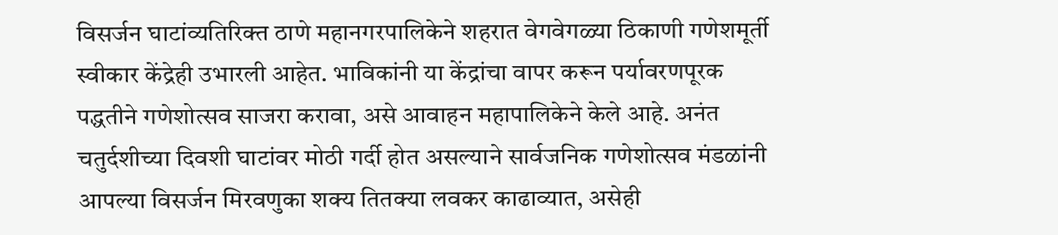विसर्जन घाटांव्यतिरिक्त ठाणे महानगरपालिकेने शहरात वेगवेगळ्या ठिकाणी गणेशमूर्ती स्वीकार केंद्रेही उभारली आहेत. भाविकांनी या केंद्रांचा वापर करून पर्यावरणपूरक पद्धतीने गणेशोत्सव साजरा करावा, असे आवाहन महापालिकेने केले आहे. अनंत चतुर्दशीच्या दिवशी घाटांवर मोठी गर्दी होत असल्याने सार्वजनिक गणेशोत्सव मंडळांनी आपल्या विसर्जन मिरवणुका शक्य तितक्या लवकर काढाव्यात, असेही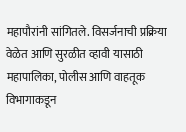महापौरांनी सांगितले. विसर्जनाची प्रक्रिया वेळेत आणि सुरळीत व्हावी यासाठी महापालिका, पोलीस आणि वाहतूक विभागाकडून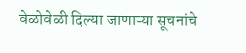वेळोवेळी दिल्या जाणाऱ्या सूचनांचे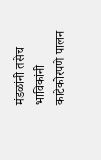मंडळांनी तसेच भाविकांनी काटेकोरपणे पालन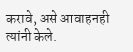करावे, असे आवाहनही त्यांनी केले.